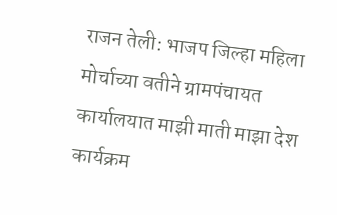राजन तेली: भाजप जिल्हा महिला मोर्चाच्या वतीने ग्रामपंचायत कार्यालयात माझी माती माझा देश कार्यक्रम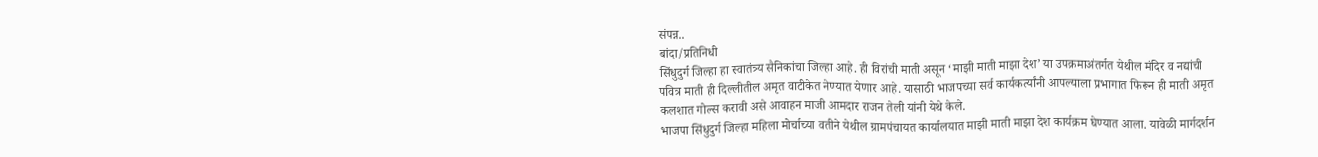संपन्न..
बांदा/प्रतिनिधी
सिंधुदुर्ग जिल्हा हा स्वातंत्र्य सैनिकांचा जिल्हा आहे. ही विरांची माती असून ‘माझी माती माझा देश’ या उपक्रमाअंतर्गत येथील मंदिर व नद्यांची पवित्र माती ही दिल्लीतील अमृत वाटीकेत नेण्यात येणार आहे. यासाठी भाजपच्या सर्व कार्यकर्त्यांनी आपल्याला प्रभागात फिरून ही माती अमृत कलशात गोल्स करावी असे आवाहन माजी आमदार राजन तेली यांनी येथे केले.
भाजपा सिंधुदुर्ग जिल्हा महिला मोर्चाच्या वतीने येथील ग्रामपंचायत कार्यालयात माझी माती माझा देश कार्यक्रम घेण्यात आला. यावेळी मार्गदर्शन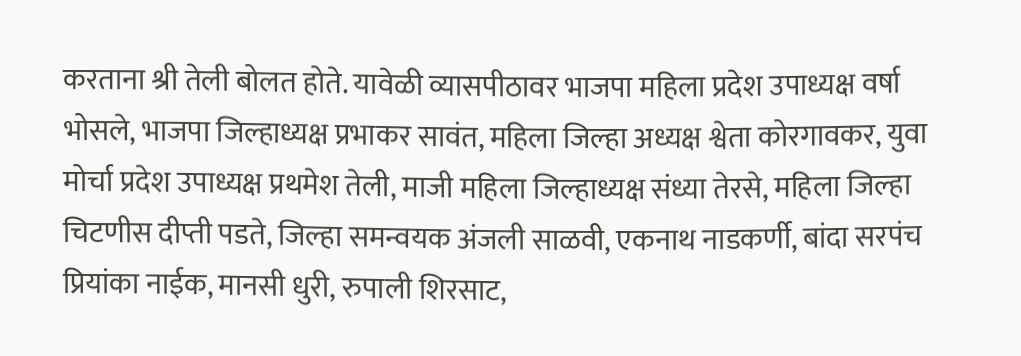करताना श्री तेली बोलत होते. यावेळी व्यासपीठावर भाजपा महिला प्रदेश उपाध्यक्ष वर्षा भोसले, भाजपा जिल्हाध्यक्ष प्रभाकर सावंत, महिला जिल्हा अध्यक्ष श्वेता कोरगावकर, युवा मोर्चा प्रदेश उपाध्यक्ष प्रथमेश तेली, माजी महिला जिल्हाध्यक्ष संध्या तेरसे, महिला जिल्हा चिटणीस दीप्ती पडते, जिल्हा समन्वयक अंजली साळवी, एकनाथ नाडकर्णी, बांदा सरपंच प्रियांका नाईक, मानसी धुरी, रुपाली शिरसाट,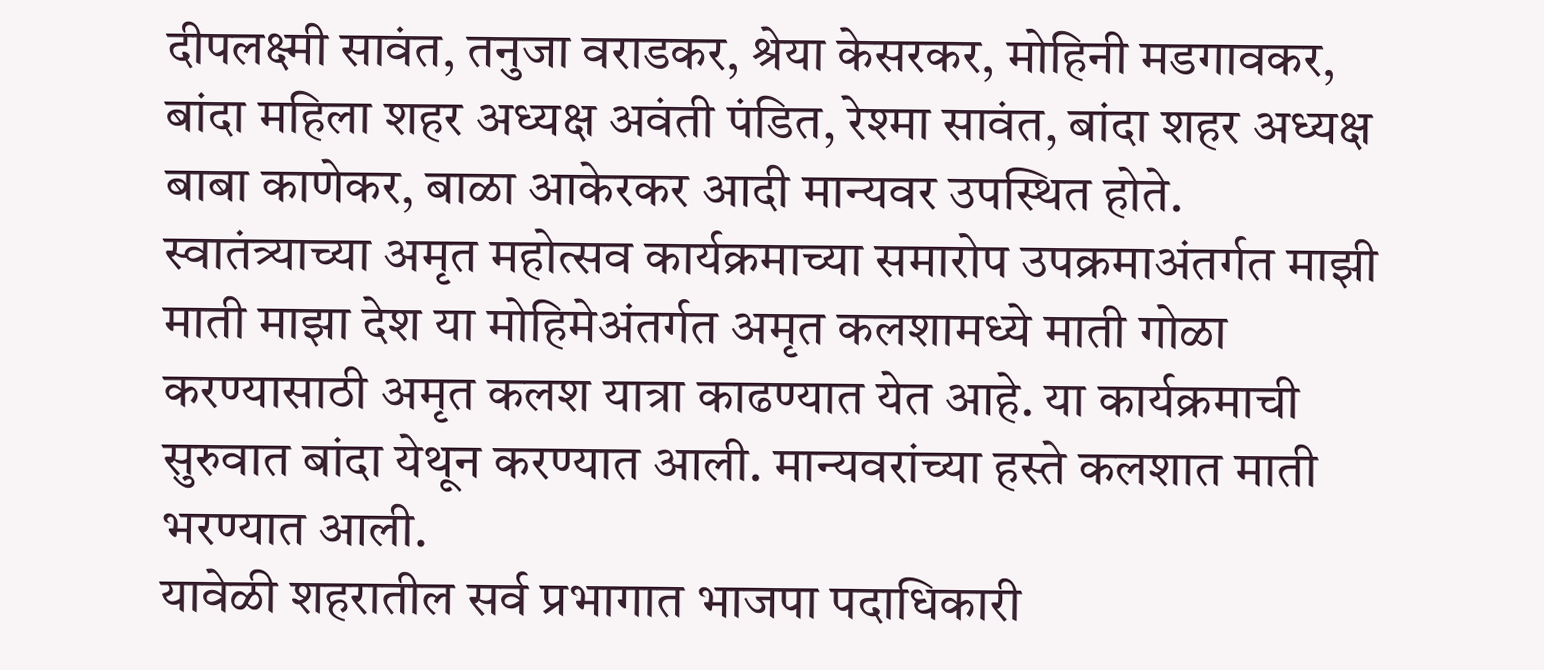दीपलक्ष्मी सावंत, तनुजा वराडकर, श्रेया केसरकर, मोहिनी मडगावकर, बांदा महिला शहर अध्यक्ष अवंती पंडित, रेश्मा सावंत, बांदा शहर अध्यक्ष बाबा काणेकर, बाळा आकेरकर आदी मान्यवर उपस्थित होते.
स्वातंत्र्याच्या अमृत महोत्सव कार्यक्रमाच्या समारोप उपक्रमाअंतर्गत माझी माती माझा देश या मोहिमेअंतर्गत अमृत कलशामध्ये माती गोळा करण्यासाठी अमृत कलश यात्रा काढण्यात येत आहे. या कार्यक्रमाची सुरुवात बांदा येथून करण्यात आली. मान्यवरांच्या हस्ते कलशात माती भरण्यात आली.
यावेळी शहरातील सर्व प्रभागात भाजपा पदाधिकारी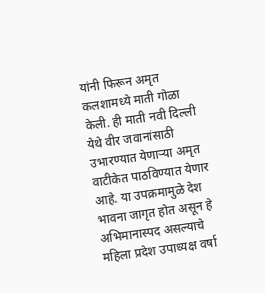यांनी फिरून अमृत कलशामध्ये माती गोळा केली. ही माती नवी दिल्ली येथे वीर जवानांसाठी उभारण्यात येणाऱ्या अमृत वाटीकेत पाठविण्यात येणार आहे. या उपक्रमामुळे देश भावना जागृत होत असून हे अभिमानास्पद असल्याचे महिला प्रदेश उपाध्यक्ष वर्षा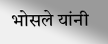भोसले यांनी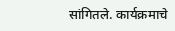सांगितले. कार्यक्रमाचे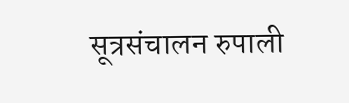सूत्रसंचालन रुपाली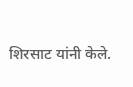शिरसाट यांनी केले.